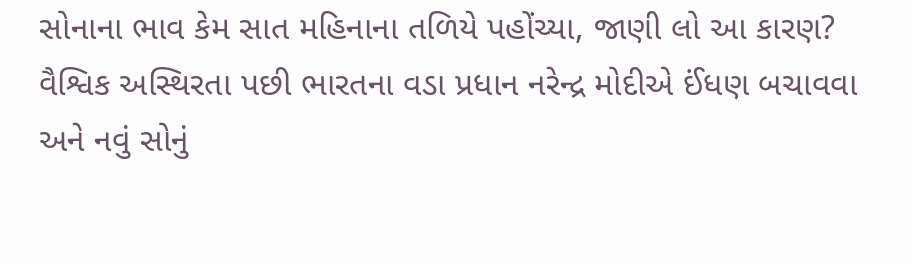સોનાના ભાવ કેમ સાત મહિનાના તળિયે પહોંચ્યા, જાણી લો આ કારણ?
વૈશ્વિક અસ્થિરતા પછી ભારતના વડા પ્રધાન નરેન્દ્ર મોદીએ ઈંધણ બચાવવા અને નવું સોનું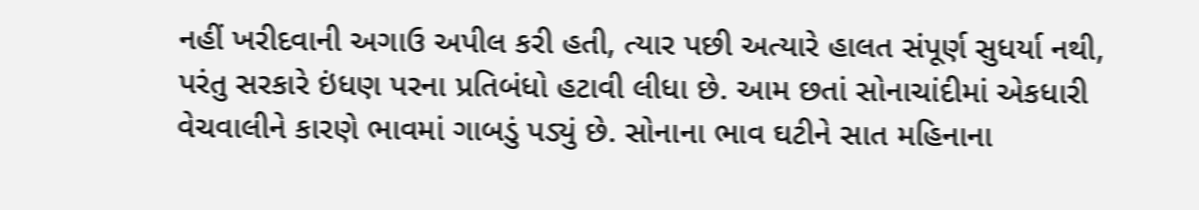નહીં ખરીદવાની અગાઉ અપીલ કરી હતી, ત્યાર પછી અત્યારે હાલત સંપૂર્ણ સુધર્યા નથી, પરંતુ સરકારે ઇંધણ પરના પ્રતિબંધો હટાવી લીધા છે. આમ છતાં સોનાચાંદીમાં એકધારી વેચવાલીને કારણે ભાવમાં ગાબડું પડ્યું છે. સોનાના ભાવ ઘટીને સાત મહિનાના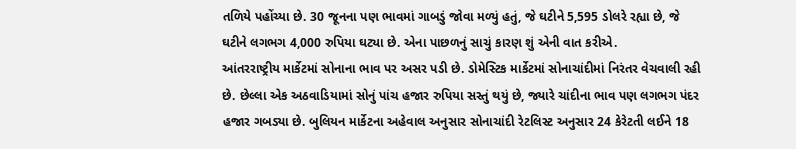તળિયે પહોંચ્યા છે. 30 જૂનના પણ ભાવમાં ગાબડું જોવા મળ્યું હતું, જે ઘટીને 5,595 ડોલરે રહ્યા છે, જે ઘટીને લગભગ 4,000 રુપિયા ઘટ્યા છે. એના પાછળનું સાચું કારણ શું એની વાત કરીએ.
આંતરરાષ્ટ્રીય માર્કેટમાં સોનાના ભાવ પર અસર પડી છે. ડોમેસ્ટિક માર્કેટમાં સોનાચાંદીમાં નિરંતર વેચવાલી રહી છે. છેલ્લા એક અઠવાડિયામાં સોનું પાંચ હજાર રુપિયા સસ્તું થયું છે, જ્યારે ચાંદીના ભાવ પણ લગભગ પંદર હજાર ગબડ્યા છે. બુલિયન માર્કેટના અહેવાલ અનુસાર સોનાચાંદી રેટલિસ્ટ અનુસાર 24 કેરેટતી લઈને 18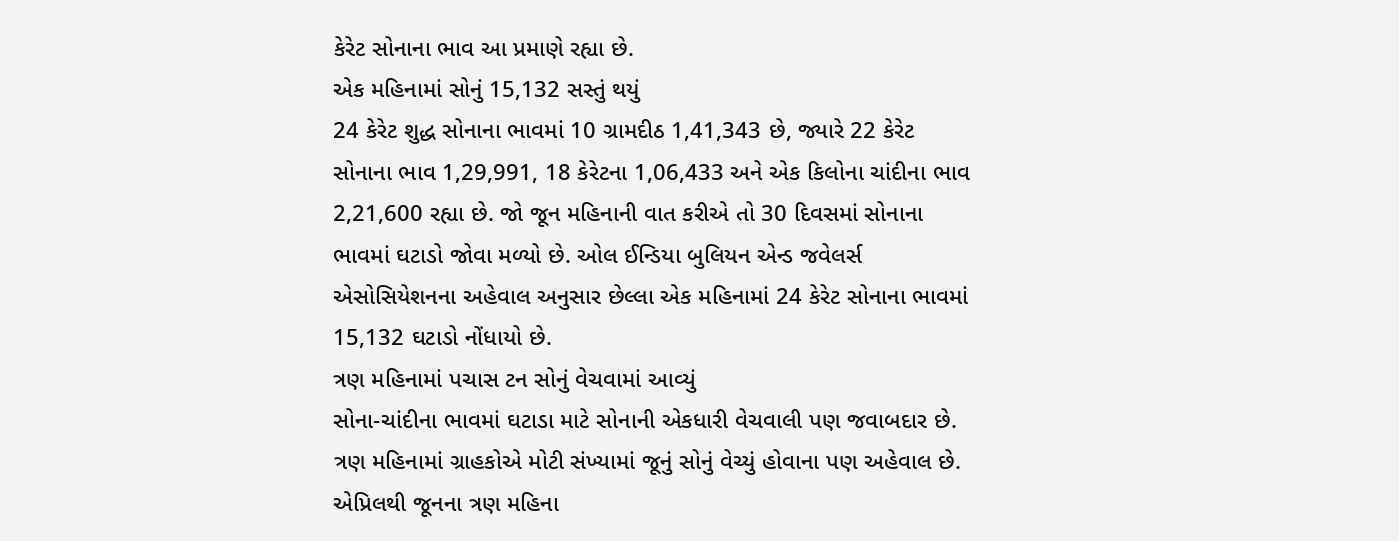કેરેટ સોનાના ભાવ આ પ્રમાણે રહ્યા છે.
એક મહિનામાં સોનું 15,132 સસ્તું થયું
24 કેરેટ શુદ્ધ સોનાના ભાવમાં 10 ગ્રામદીઠ 1,41,343 છે, જ્યારે 22 કેરેટ સોનાના ભાવ 1,29,991, 18 કેરેટના 1,06,433 અને એક કિલોના ચાંદીના ભાવ 2,21,600 રહ્યા છે. જો જૂન મહિનાની વાત કરીએ તો 30 દિવસમાં સોનાના ભાવમાં ઘટાડો જોવા મળ્યો છે. ઓલ ઈન્ડિયા બુલિયન એન્ડ જવેલર્સ એસોસિયેશનના અહેવાલ અનુસાર છેલ્લા એક મહિનામાં 24 કેરેટ સોનાના ભાવમાં 15,132 ઘટાડો નોંધાયો છે.
ત્રણ મહિનામાં પચાસ ટન સોનું વેચવામાં આવ્યું
સોના-ચાંદીના ભાવમાં ઘટાડા માટે સોનાની એકધારી વેચવાલી પણ જવાબદાર છે. ત્રણ મહિનામાં ગ્રાહકોએ મોટી સંખ્યામાં જૂનું સોનું વેચ્યું હોવાના પણ અહેવાલ છે. એપ્રિલથી જૂનના ત્રણ મહિના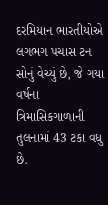દરમિયાન ભારતીયોએ લગભગ પચાસ ટન સોનું વેચ્યું છે, જે ગયા વર્ષના ત્રિમાસિકગાળાની તુલનામાં 43 ટકા વધુ છે.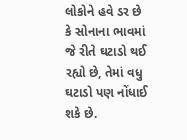લોકોને હવે ડર છે કે સોનાના ભાવમાં જે રીતે ઘટાડો થઈ રહ્યો છે, તેમાં વધુ ઘટાડો પણ નોંધાઈ શકે છે.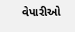વેપારીઓ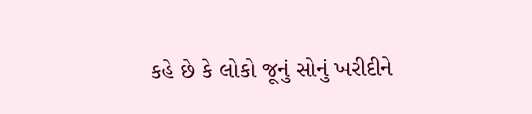કહે છે કે લોકો જૂનું સોનું ખરીદીને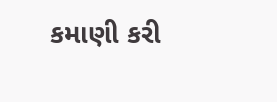કમાણી કરી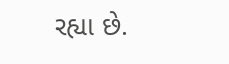રહ્યા છે.